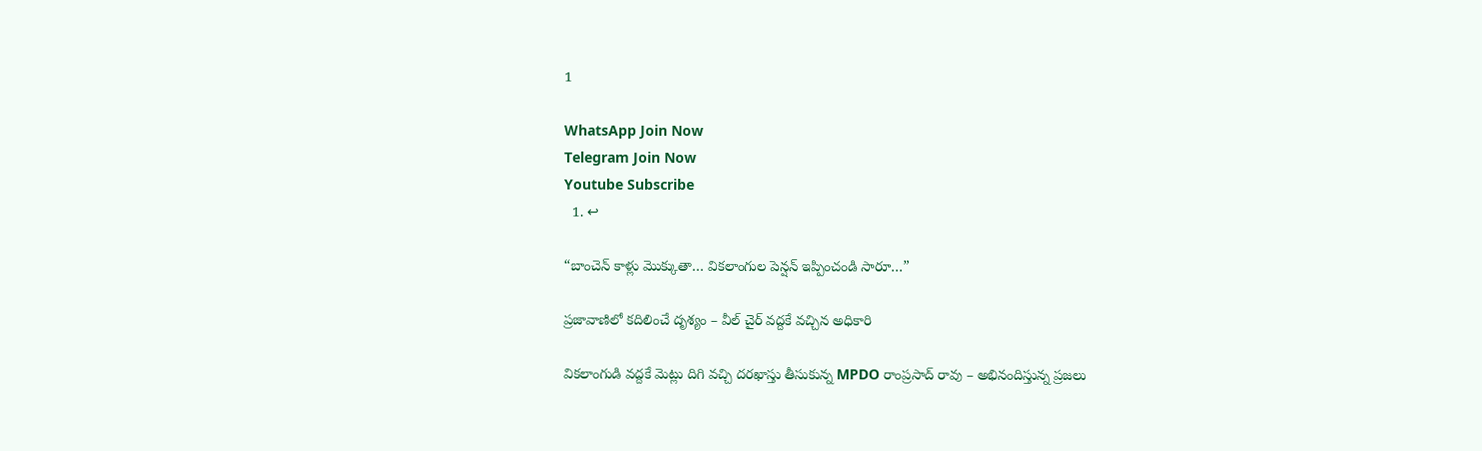1

WhatsApp Join Now
Telegram Join Now
Youtube Subscribe
  1. ↩

“బాంచెన్ కాళ్లు మొక్కుతా… వికలాంగుల పెన్షన్ ఇప్పించండి సారూ…”

ప్రజావాణిలో కదిలించే దృశ్యం – వీల్ చైర్ వద్దకే వచ్చిన అధికారి

వికలాంగుడి వద్దకే మెట్లు దిగి వచ్చి దరఖాస్తు తీసుకున్న MPDO రాంప్రసాద్ రావు – అభినందిస్తున్న ప్రజలు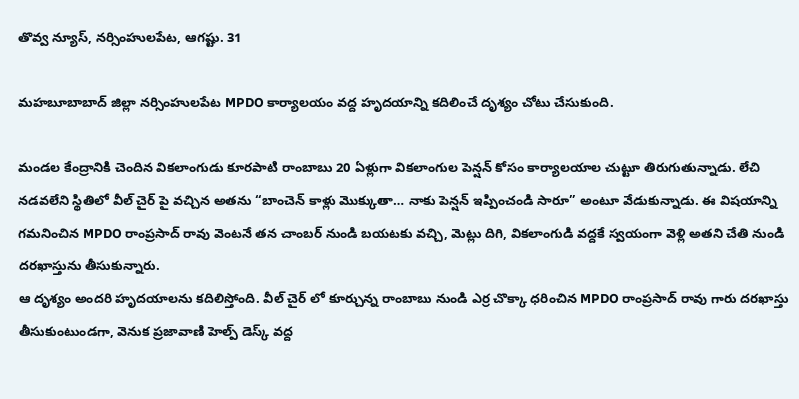తొవ్వ న్యూస్, నర్సింహులపేట, ఆగష్టు. 31

మహబూబాబాద్ జిల్లా నర్సింహులపేట MPDO కార్యాలయం వద్ద హృదయాన్ని కదిలించే దృశ్యం చోటు చేసుకుంది.

మండల కేంద్రానికి చెందిన వికలాంగుడు కూరపాటి రాంబాబు 20 ఏళ్లుగా వికలాంగుల పెన్షన్ కోసం కార్యాలయాల చుట్టూ తిరుగుతున్నాడు. లేచి నడవలేని స్థితిలో వీల్ చైర్ పై వచ్చిన అతను “బాంచెన్ కాళ్లు మొక్కుతా… నాకు పెన్షన్ ఇప్పించండి సారూ” అంటూ వేడుకున్నాడు. ఈ విషయాన్ని గమనించిన MPDO రాంప్రసాద్ రావు వెంటనే తన చాంబర్ నుండి బయటకు వచ్చి, మెట్లు దిగి, వికలాంగుడి వద్దకే స్వయంగా వెళ్లి అతని చేతి నుండి దరఖాస్తును తీసుకున్నారు.
ఆ దృశ్యం అందరి హృదయాలను కదిలిస్తోంది. వీల్ చైర్ లో కూర్చున్న రాంబాబు నుండి ఎర్ర చొక్కా ధరించిన MPDO రాంప్రసాద్ రావు గారు దరఖాస్తు తీసుకుంటుండగా, వెనుక ప్రజావాణి హెల్ప్ డెస్క్ వద్ద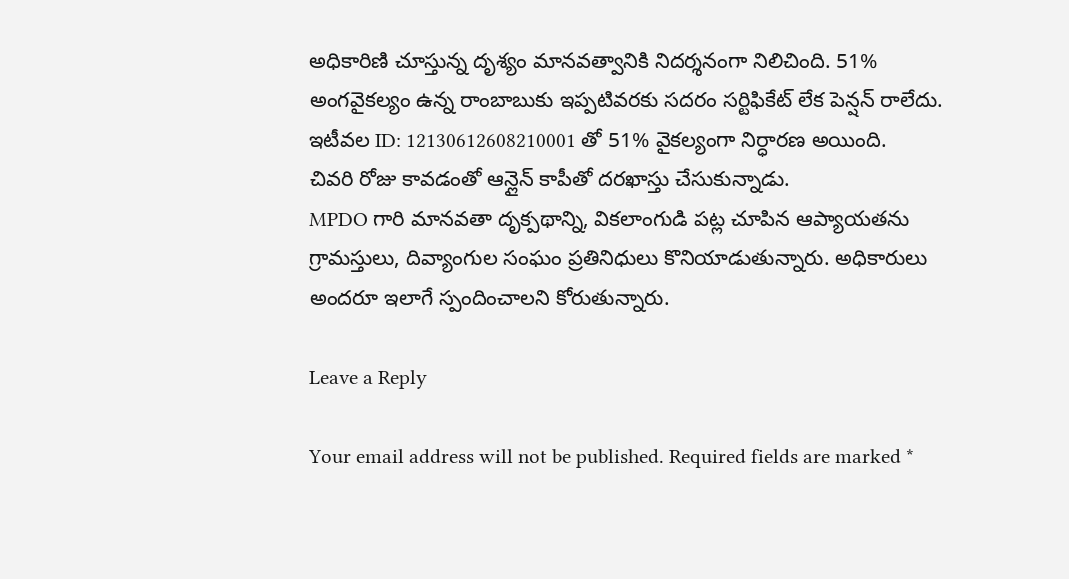అధికారిణి చూస్తున్న దృశ్యం మానవత్వానికి నిదర్శనంగా నిలిచింది. 51% అంగవైకల్యం ఉన్న రాంబాబుకు ఇప్పటివరకు సదరం సర్టిఫికేట్ లేక పెన్షన్ రాలేదు. ఇటీవల ID: 12130612608210001 తో 51% వైకల్యంగా నిర్ధారణ అయింది. చివరి రోజు కావడంతో ఆన్లైన్ కాపీతో దరఖాస్తు చేసుకున్నాడు.
MPDO గారి మానవతా దృక్పథాన్ని, వికలాంగుడి పట్ల చూపిన ఆప్యాయతను గ్రామస్తులు, దివ్యాంగుల సంఘం ప్రతినిధులు కొనియాడుతున్నారు. అధికారులు అందరూ ఇలాగే స్పందించాలని కోరుతున్నారు.

Leave a Reply

Your email address will not be published. Required fields are marked *